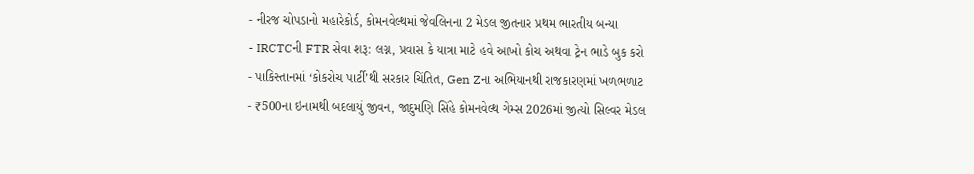- નીરજ ચોપડાનો મહારેકોર્ડ, કોમનવેલ્થમાં જેવલિનના 2 મેડલ જીતનાર પ્રથમ ભારતીય બન્યા
- IRCTCની FTR સેવા શરૂ: લગ્ન, પ્રવાસ કે યાત્રા માટે હવે આખો કોચ અથવા ટ્રેન ભાડે બુક કરો
- પાકિસ્તાનમાં ‘કોકરોચ પાર્ટી’થી સરકાર ચિંતિત, Gen Zના અભિયાનથી રાજકારણમાં ખળભળાટ
- ₹500ના ઇનામથી બદલાયું જીવન, જાદુમણિ સિંહે કોમનવેલ્થ ગેમ્સ 2026માં જીત્યો સિલ્વર મેડલ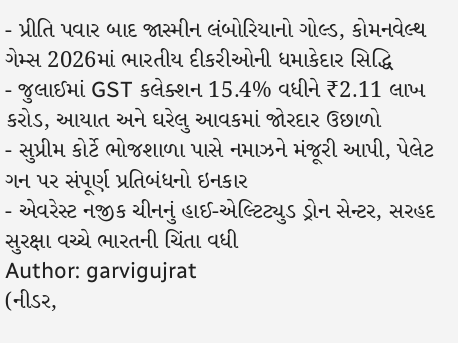- પ્રીતિ પવાર બાદ જાસ્મીન લંબોરિયાનો ગોલ્ડ, કોમનવેલ્થ ગેમ્સ 2026માં ભારતીય દીકરીઓની ધમાકેદાર સિદ્ધિ
- જુલાઈમાં GST કલેક્શન 15.4% વધીને ₹2.11 લાખ કરોડ, આયાત અને ઘરેલુ આવકમાં જોરદાર ઉછાળો
- સુપ્રીમ કોર્ટે ભોજશાળા પાસે નમાઝને મંજૂરી આપી, પેલેટ ગન પર સંપૂર્ણ પ્રતિબંધનો ઇનકાર
- એવરેસ્ટ નજીક ચીનનું હાઈ-એલ્ટિટ્યુડ ડ્રોન સેન્ટર, સરહદ સુરક્ષા વચ્ચે ભારતની ચિંતા વધી
Author: garvigujrat
(નીડર,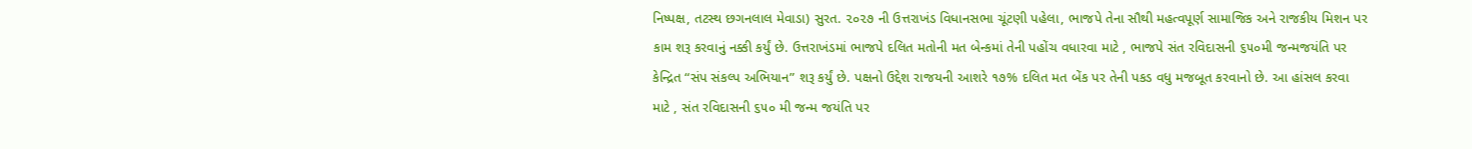નિષ્પક્ષ, તટસ્થ છગનલાલ મેવાડા) સુરત. ૨૦૨૭ ની ઉત્તરાખંડ વિધાનસભા ચૂંટણી પહેલા, ભાજપે તેના સૌથી મહત્વપૂર્ણ સામાજિક અને રાજકીય મિશન પર કામ શરૂ કરવાનું નક્કી કર્યું છે. ઉત્તરાખંડમાં ભાજપે દલિત મતોની મત બેન્કમાં તેની પહોંચ વધારવા માટે , ભાજપે સંત રવિદાસની ૬૫૦મી જન્મજયંતિ પર કેન્દ્રિત “સંપ સંકલ્પ અભિયાન” શરૂ કર્યું છે. પક્ષનો ઉદ્દેશ રાજયની આશરે ૧૭% દલિત મત બેંક પર તેની પકડ વધુ મજબૂત કરવાનો છે. આ હાંસલ કરવા માટે , સંત રવિદાસની ૬૫૦ મી જન્મ જયંતિ પર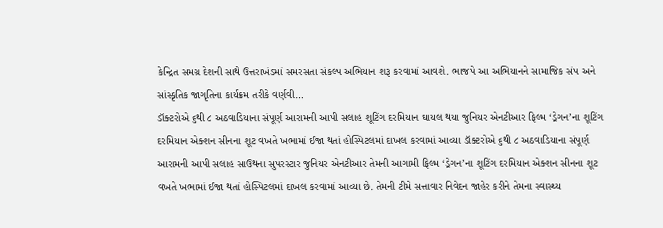કેન્દ્રિત સમગ્ર દેશની સાથે ઉત્તરાખંડમાં સમરસતા સંકલ્પ અભિયાન શરૂ કરવામાં આવશે. ભાજપે આ અભિયાનને સામાજિક સંપ અને સાંસ્કૃતિક જાગૃતિના કાર્યક્રમ તરીકે વર્ણવી…
ડૉક્ટરોએ ૬થી ૮ અઠવાડિયાના સંપૂર્ણ આરામની આપી સલાહ શૂટિંગ દરમિયાન ઘાયલ થયા જુનિયર એનટીઆર ફિલ્મ ‘ડ્રેગન’ના શૂટિંગ દરમિયાન એક્શન સીનના શૂટ વખતે ખભામાં ઈજા થતાં હોસ્પિટલમાં દાખલ કરવામાં આવ્યા ડૉક્ટરોએ ૬થી ૮ અઠવાડિયાના સંપૂર્ણ આરામની આપી સલાહ સાઉથના સુપરસ્ટાર જુનિયર એનટીઆર તેમની આગામી ફિલ્મ ‘ડ્રેગન’ના શૂટિંગ દરમિયાન એક્શન સીનના શૂટ વખતે ખભામાં ઈજા થતાં હોસ્પિટલમાં દાખલ કરવામાં આવ્યા છે. તેમની ટીમે સત્તાવાર નિવેદન જાહેર કરીને તેમના સ્વાસ્થ્ય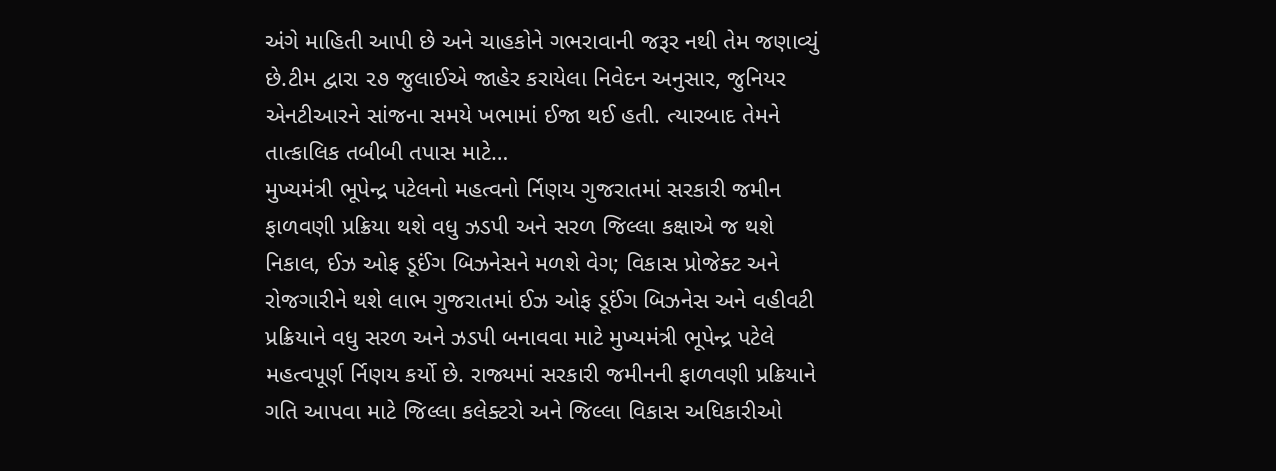અંગે માહિતી આપી છે અને ચાહકોને ગભરાવાની જરૂર નથી તેમ જણાવ્યું છે.ટીમ દ્વારા ૨૭ જુલાઈએ જાહેર કરાયેલા નિવેદન અનુસાર, જુનિયર એનટીઆરને સાંજના સમયે ખભામાં ઈજા થઈ હતી. ત્યારબાદ તેમને તાત્કાલિક તબીબી તપાસ માટે…
મુખ્યમંત્રી ભૂપેન્દ્ર પટેલનો મહત્વનો ર્નિણય ગુજરાતમાં સરકારી જમીન ફાળવણી પ્રક્રિયા થશે વધુ ઝડપી અને સરળ જિલ્લા કક્ષાએ જ થશે નિકાલ, ઈઝ ઓફ ડૂઈંગ બિઝનેસને મળશે વેગ; વિકાસ પ્રોજેક્ટ અને રોજગારીને થશે લાભ ગુજરાતમાં ઈઝ ઓફ ડૂઈંગ બિઝનેસ અને વહીવટી પ્રક્રિયાને વધુ સરળ અને ઝડપી બનાવવા માટે મુખ્યમંત્રી ભૂપેન્દ્ર પટેલે મહત્વપૂર્ણ ર્નિણય કર્યો છે. રાજ્યમાં સરકારી જમીનની ફાળવણી પ્રક્રિયાને ગતિ આપવા માટે જિલ્લા કલેક્ટરો અને જિલ્લા વિકાસ અધિકારીઓ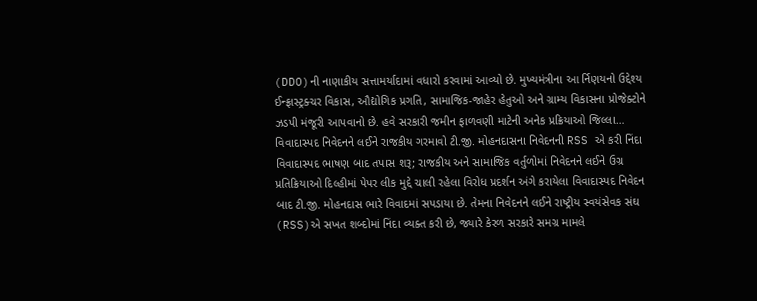(DDO)ની નાણાકીય સત્તામર્યાદામાં વધારો કરવામાં આવ્યો છે. મુખ્યમંત્રીના આ ર્નિણયનો ઉદ્દેશ્ય ઈન્ફ્રાસ્ટ્રક્ચર વિકાસ, ઔદ્યોગિક પ્રગતિ, સામાજિક-જાહેર હેતુઓ અને ગ્રામ્ય વિકાસના પ્રોજેક્ટોને ઝડપી મંજૂરી આપવાનો છે. હવે સરકારી જમીન ફાળવણી માટેની અનેક પ્રક્રિયાઓ જિલ્લા…
વિવાદાસ્પદ નિવેદનને લઈને રાજકીય ગરમાવો ટી.જી. મોહનદાસના નિવેદનની RSS એ કરી નિંદા વિવાદાસ્પદ ભાષણ બાદ તપાસ શરૂ; રાજકીય અને સામાજિક વર્તુળોમાં નિવેદનને લઈને ઉગ્ર પ્રતિક્રિયાઓ દિલ્હીમાં પેપર લીક મુદ્દે ચાલી રહેલા વિરોધ પ્રદર્શન અંગે કરાયેલા વિવાદાસ્પદ નિવેદન બાદ ટી.જી. મોહનદાસ ભારે વિવાદમાં સપડાયા છે. તેમના નિવેદનને લઈને રાષ્ટ્રીય સ્વયંસેવક સંઘ (RSS)એ સખત શબ્દોમાં નિંદા વ્યક્ત કરી છે, જ્યારે કેરળ સરકારે સમગ્ર મામલે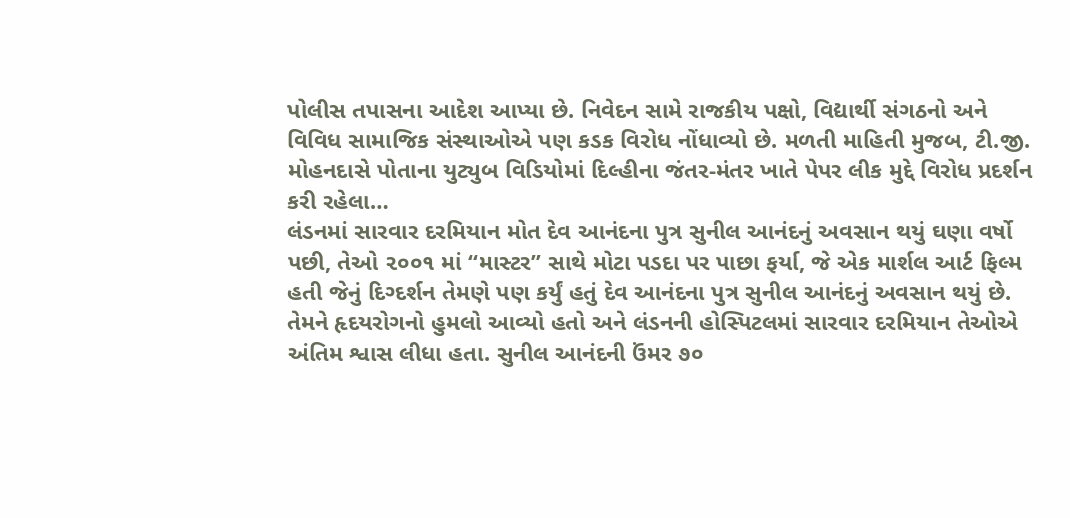પોલીસ તપાસના આદેશ આપ્યા છે. નિવેદન સામે રાજકીય પક્ષો, વિદ્યાર્થી સંગઠનો અને વિવિધ સામાજિક સંસ્થાઓએ પણ કડક વિરોધ નોંધાવ્યો છે. મળતી માહિતી મુજબ, ટી.જી. મોહનદાસે પોતાના યુટ્યુબ વિડિયોમાં દિલ્હીના જંતર-મંતર ખાતે પેપર લીક મુદ્દે વિરોધ પ્રદર્શન કરી રહેલા…
લંડનમાં સારવાર દરમિયાન મોત દેવ આનંદના પુત્ર સુનીલ આનંદનું અવસાન થયું ઘણા વર્ષો પછી, તેઓ ૨૦૦૧ માં “માસ્ટર” સાથે મોટા પડદા પર પાછા ફર્યા, જે એક માર્શલ આર્ટ ફિલ્મ હતી જેનું દિગ્દર્શન તેમણે પણ કર્યું હતું દેવ આનંદના પુત્ર સુનીલ આનંદનું અવસાન થયું છે. તેમને હૃદયરોગનો હુમલો આવ્યો હતો અને લંડનની હોસ્પિટલમાં સારવાર દરમિયાન તેઓએ અંતિમ શ્વાસ લીધા હતા. સુનીલ આનંદની ઉંમર ૭૦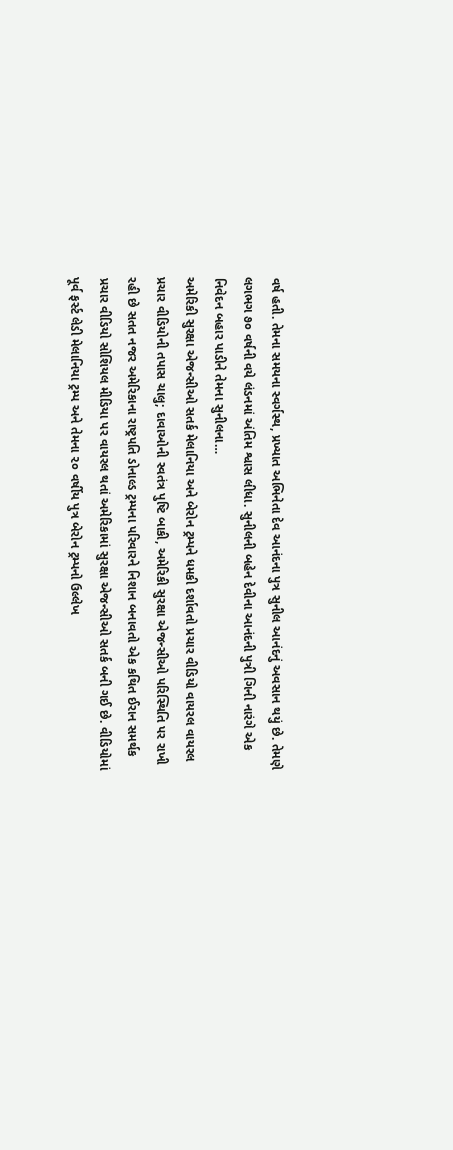વર્ષ હતી. તેમના સમયના સ્વર્ગસ્થ, પ્રખ્યાત અભિનેતા દેવ આનંદના પુત્ર સુનીલ આનંદનું અવસાન થયું છે. તેમણે લગભગ ૭૦ વર્ષની વયે લંડનમાં અંતિમ શ્વાસ લીધા. સુનીલની બહેન દેવીના આનંદની પુત્રી ગિની નારંગે એક નિવેદન બહાર પાડીને તેમના સુનીલના…
અમેરિકી સુરક્ષા એજન્સીઓ સતર્ક મેલાનિયા અને બેરોન ટ્રમ્પને ધમકી દર્શાવતો પ્રચાર વીડિયો વાયરલ વાયરલ પ્રચાર વીડિયોની તપાસ ચાલુ; દાવાઓની સ્વતંત્ર પુષ્ટિ બાકી, અમેરિકી સુરક્ષા એજન્સીઓ પરિસ્થિતિ પર રાખી રહી છે સતત નજર અમેરિકાના રાષ્ટ્રપતિ ડોનાલ્ડ ટ્રમ્પના પરિવારને નિશાન બનાવતો એક કથિત ઈરાન સમર્થક પ્રચાર વીડિયો સોશિયલ મીડિયા પર વાયરલ થતાં અમેરિકામાં સુરક્ષા એજન્સીઓ સતર્ક બની ગઈ છે. વીડિયોમાં પૂર્વ ફર્સ્ટ લેડી મેલાનિયા ટ્રમ્પ અને તેમના ૨૦ વર્ષીય પુત્ર બેરોન ટ્રમ્પનો ઉલ્લેખ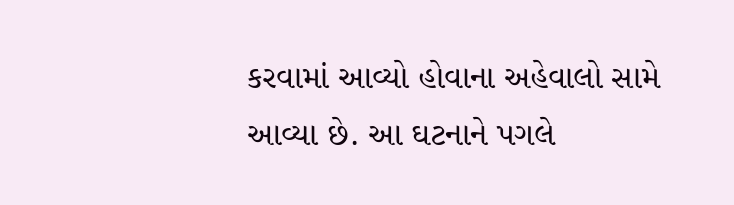કરવામાં આવ્યો હોવાના અહેવાલો સામે આવ્યા છે. આ ઘટનાને પગલે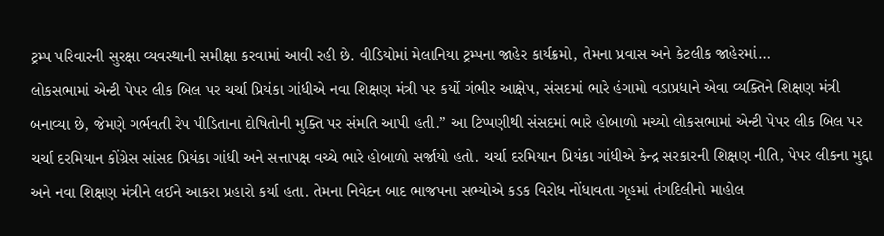ટ્રમ્પ પરિવારની સુરક્ષા વ્યવસ્થાની સમીક્ષા કરવામાં આવી રહી છે. વીડિયોમાં મેલાનિયા ટ્રમ્પના જાહેર કાર્યક્રમો, તેમના પ્રવાસ અને કેટલીક જાહેરમાં…
લોકસભામાં એન્ટી પેપર લીક બિલ પર ચર્ચા પ્રિયંકા ગાંધીએ નવા શિક્ષણ મંત્રી પર કર્યો ગંભીર આક્ષેપ, સંસદમાં ભારે હંગામો વડાપ્રધાને એવા વ્યક્તિને શિક્ષણ મંત્રી બનાવ્યા છે, જેમણે ગર્ભવતી રેપ પીડિતાના દોષિતોની મુક્તિ પર સંમતિ આપી હતી.” આ ટિપ્પણીથી સંસદમાં ભારે હોબાળો મચ્યો લોકસભામાં એન્ટી પેપર લીક બિલ પર ચર્ચા દરમિયાન કોંગ્રેસ સાંસદ પ્રિયંકા ગાંધી અને સત્તાપક્ષ વચ્ચે ભારે હોબાળો સર્જાયો હતો. ચર્ચા દરમિયાન પ્રિયંકા ગાંધીએ કેન્દ્ર સરકારની શિક્ષણ નીતિ, પેપર લીકના મુદ્દા અને નવા શિક્ષણ મંત્રીને લઈને આકરા પ્રહારો કર્યા હતા. તેમના નિવેદન બાદ ભાજપના સભ્યોએ કડક વિરોધ નોંધાવતા ગૃહમાં તંગદિલીનો માહોલ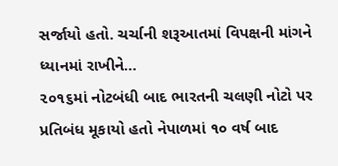સર્જાયો હતો. ચર્ચાની શરૂઆતમાં વિપક્ષની માંગને ધ્યાનમાં રાખીને…
૨૦૧૬માં નોટબંધી બાદ ભારતની ચલણી નોટો પર પ્રતિબંધ મૂકાયો હતો નેપાળમાં ૧૦ વર્ષ બાદ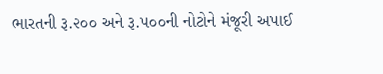ભારતની રૂ.૨૦૦ અને રૂ.૫૦૦ની નોટોને મંજૂરી અપાઈ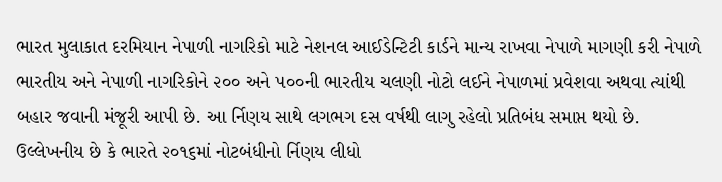ભારત મુલાકાત દરમિયાન નેપાળી નાગરિકો માટે નેશનલ આઈડેન્ટિટી કાર્ડને માન્ય રાખવા નેપાળે માગણી કરી નેપાળે ભારતીય અને નેપાળી નાગરિકોને ૨૦૦ અને ૫૦૦ની ભારતીય ચલણી નોટો લઈને નેપાળમાં પ્રવેશવા અથવા ત્યાંથી બહાર જવાની મંજૂરી આપી છે. આ ર્નિણય સાથે લગભગ દસ વર્ષથી લાગુ રહેલો પ્રતિબંધ સમાપ્ત થયો છે. ઉલ્લેખનીય છે કે ભારતે ૨૦૧૬માં નોટબંધીનો ર્નિણય લીધો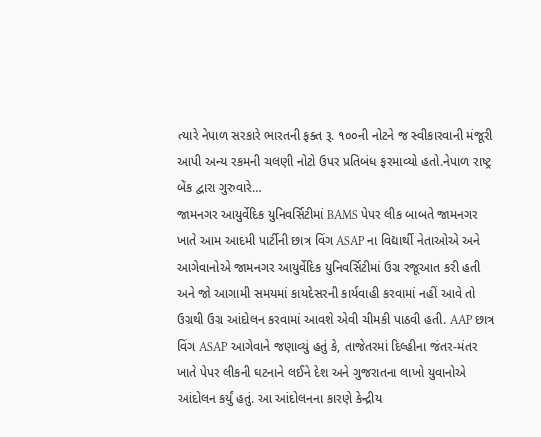ત્યારે નેપાળ સરકારે ભારતની ફક્ત રૂ. ૧૦૦ની નોટને જ સ્વીકારવાની મંજૂરી આપી અન્ય રકમની ચલણી નોટો ઉપર પ્રતિબંધ ફરમાવ્યો હતો.નેપાળ રાષ્ટ્ર બેંક દ્વારા ગુરુવારે…
જામનગર આયુર્વેદિક યુનિવર્સિટીમાં BAMS પેપર લીક બાબતે જામનગર ખાતે આમ આદમી પાર્ટીની છાત્ર વિંગ ASAP ના વિદ્યાર્થી નેતાઓએ અને આગેવાનોએ જામનગર આયુર્વેદિક યુનિવર્સિટીમાં ઉગ્ર રજૂઆત કરી હતી અને જો આગામી સમયમાં કાયદેસરની કાર્યવાહી કરવામાં નહીં આવે તો ઉગ્રથી ઉગ્ર આંદોલન કરવામાં આવશે એવી ચીમકી પાઠવી હતી. AAP છાત્ર વિંગ ASAP આગેવાને જણાવ્યું હતું કે, તાજેતરમાં દિલ્હીના જંતર-મંતર ખાતે પેપર લીકની ઘટનાને લઈને દેશ અને ગુજરાતના લાખો યુવાનોએ આંદોલન કર્યું હતું. આ આંદોલનના કારણે કેન્દ્રીય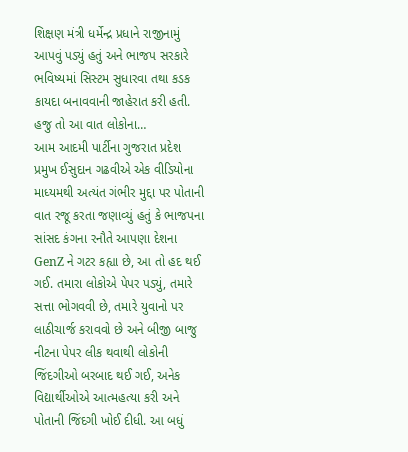શિક્ષણ મંત્રી ધર્મેન્દ્ર પ્રધાને રાજીનામું આપવું પડ્યું હતું અને ભાજપ સરકારે ભવિષ્યમાં સિસ્ટમ સુધારવા તથા કડક કાયદા બનાવવાની જાહેરાત કરી હતી. હજુ તો આ વાત લોકોના…
આમ આદમી પાર્ટીના ગુજરાત પ્રદેશ પ્રમુખ ઈસુદાન ગઢવીએ એક વીડિયોના માધ્યમથી અત્યંત ગંભીર મુદ્દા પર પોતાની વાત રજૂ કરતા જણાવ્યું હતું કે ભાજપના સાંસદ કંગના રનૌતે આપણા દેશના GenZ ને ગટર કહ્યા છે, આ તો હદ થઈ ગઈ. તમારા લોકોએ પેપર પડ્યું, તમારે સત્તા ભોગવવી છે, તમારે યુવાનો પર લાઠીચાર્જ કરાવવો છે અને બીજી બાજુ નીટના પેપર લીક થવાથી લોકોની જિંદગીઓ બરબાદ થઈ ગઈ, અનેક વિદ્યાર્થીઓએ આત્મહત્યા કરી અને પોતાની જિંદગી ખોઈ દીધી. આ બધું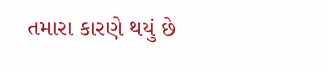તમારા કારણે થયું છે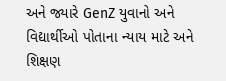અને જ્યારે GenZ યુવાનો અને વિદ્યાર્થીઓ પોતાના ન્યાય માટે અને શિક્ષણ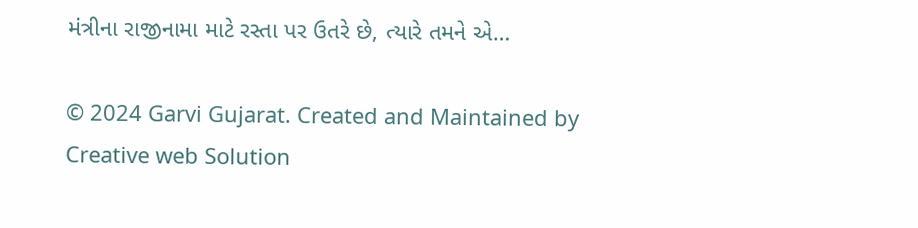મંત્રીના રાજીનામા માટે રસ્તા પર ઉતરે છે, ત્યારે તમને એ…

© 2024 Garvi Gujarat. Created and Maintained by Creative web Solution